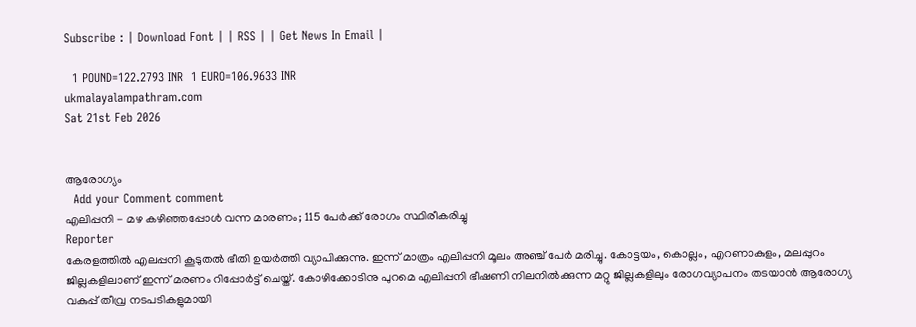Subscribe : | Download Font | | RSS | | Get News In Email |

  1 POUND=122.2793 INR  1 EURO=106.9633 INR
ukmalayalampathram.com
Sat 21st Feb 2026


ആരോഗ്യം
  Add your Comment comment
എലിപ്പനി - മഴ കഴിഞ്ഞപ്പോള്‍ വന്ന മാരണം; 115 പേര്‍ക്ക് രോഗം സ്ഥിരീകരിച്ചു
Reporter
കേരളത്തില്‍ എലപ്പനി കൂടുതല്‍ ഭീതി ഉയര്‍ത്തി വ്യാപിക്കുന്നു. ഇന്ന് മാത്രം എലിപ്പനി മൂലം അഞ്ച് പേര്‍ മരിച്ചു. കോട്ടയം, കൊല്ലം, എറണാകുളം, മലപ്പുറം ജില്ലകളിലാണ് ഇന്ന് മരണം റിപ്പോര്‍ട്ട് ചെയ്ത്. കോഴിക്കോടിനു പുറമെ എലിപ്പനി ഭീഷണി നിലനില്‍ക്കുന്ന മറ്റു ജില്ലകളിലും രോഗവ്യാപനം തടയാന്‍ ആരോഗ്യ വകുപ്പ് തീവ്ര നടപടികളുമായി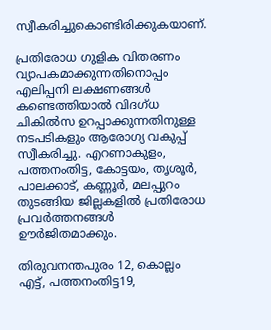സ്വീകരിച്ചുകൊണ്ടിരിക്കുകയാണ്.

പ്രതിരോധ ഗുളിക വിതരണം വ്യാപകമാക്കുന്നതിനൊപ്പം എലിപ്പനി ലക്ഷണങ്ങള്‍ കണ്ടെത്തിയാല്‍ വിദഗ്ധ ചികില്‍സ ഉറപ്പാക്കുന്നതിനുള്ള നടപടികളും ആരോഗ്യ വകുപ്പ് സ്വീകരിച്ചു. എറണാകുളം, പത്തനംതിട്ട, കോട്ടയം, തൃശൂര്‍, പാലക്കാട്, കണ്ണൂര്‍, മലപ്പുറം തുടങ്ങിയ ജില്ലകളില്‍ പ്രതിരോധ പ്രവര്‍ത്തനങ്ങള്‍ ഊര്‍ജിതമാക്കും.

തിരുവനന്തപുരം 12, കൊല്ലം എട്ട്, പത്തനംതിട്ട19,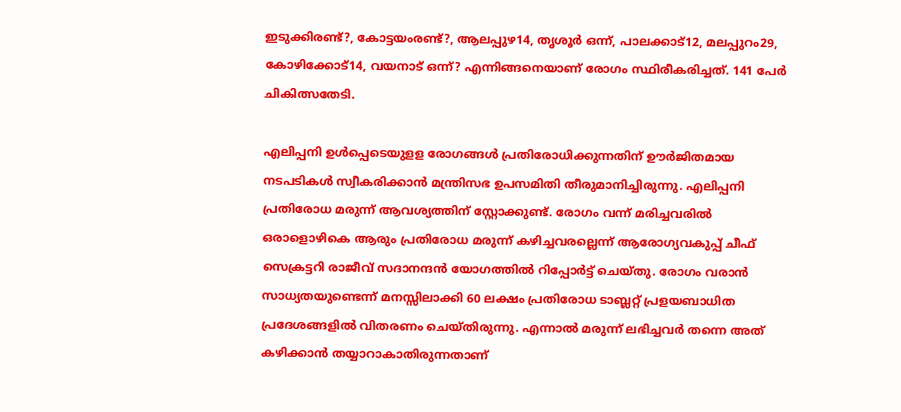ഇടുക്കിരണ്ട്?, കോട്ടയംരണ്ട്?, ആലപ്പുഴ14, തൃശൂര്‍ ഒന്ന്, പാലക്കാട്12, മലപ്പുറം29, കോഴിക്കോട്14, വയനാട് ഒന്ന്? എന്നിങ്ങനെയാണ് രോഗം സ്ഥിരീകരിച്ചത്. 141 പേര്‍ ചികിത്സതേടി.

എലിപ്പനി ഉള്‍പ്പെടെയുളള രോഗങ്ങള്‍ പ്രതിരോധിക്കുന്നതിന് ഊര്‍ജിതമായ നടപടികള്‍ സ്വീകരിക്കാന്‍ മന്ത്രിസഭ ഉപസമിതി തീരുമാനിച്ചിരുന്നു. എലിപ്പനി പ്രതിരോധ മരുന്ന് ആവശ്യത്തിന് സ്റ്റോക്കുണ്ട്. രോഗം വന്ന് മരിച്ചവരില്‍ ഒരാളൊഴികെ ആരും പ്രതിരോധ മരുന്ന് കഴിച്ചവരല്ലെന്ന് ആരോഗ്യവകുപ്പ് ചീഫ് സെക്രട്ടറി രാജീവ് സദാനന്ദന്‍ യോഗത്തില്‍ റിപ്പോര്‍ട്ട് ചെയ്തു. രോഗം വരാന്‍ സാധ്യതയുണ്ടെന്ന് മനസ്സിലാക്കി 60 ലക്ഷം പ്രതിരോധ ടാബ്ലറ്റ് പ്രളയബാധിത പ്രദേശങ്ങളില്‍ വിതരണം ചെയ്തിരുന്നു. എന്നാല്‍ മരുന്ന് ലഭിച്ചവര്‍ തന്നെ അത് കഴിക്കാന്‍ തയ്യാറാകാതിരുന്നതാണ്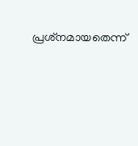പ്രശ്‌നമായതെന്ന്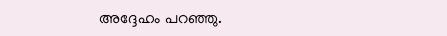അദ്ദേഹം പറഞ്ഞു.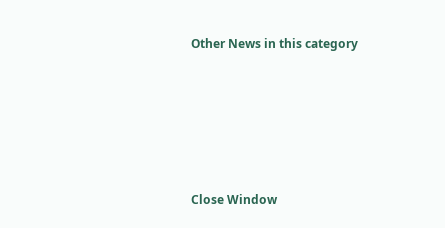Other News in this category








Close Window